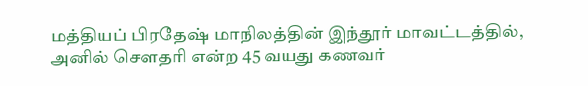மத்தியப் பிரதேஷ் மாநிலத்தின் இந்தூர் மாவட்டத்தில், அனில் சௌதரி என்ற 45 வயது கணவர்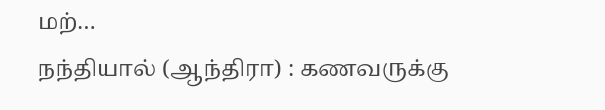மற்…
நந்தியால் (ஆந்திரா) : கணவருக்கு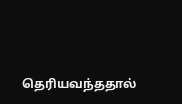தெரியவந்ததால்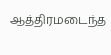ஆத்திரமடைந்த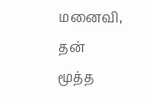மனைவி, தன் மூத்த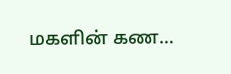மகளின் கண…